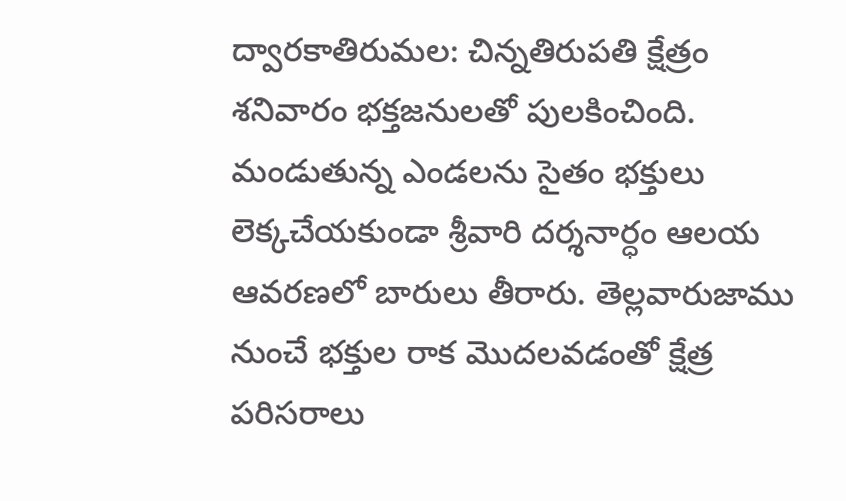ద్వారకాతిరుమల: చిన్నతిరుపతి క్షేత్రం శనివారం భక్తజనులతో పులకించింది. మండుతున్న ఎండలను సైతం భక్తులు లెక్కచేయకుండా శ్రీవారి దర్శనార్ధం ఆలయ ఆవరణలో బారులు తీరారు. తెల్లవారుజాము నుంచే భక్తుల రాక మొదలవడంతో క్షేత్ర పరిసరాలు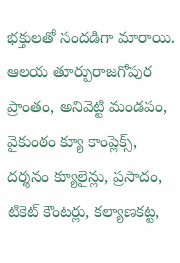భక్తులతో సందడిగా మారాయి. ఆలయ తూర్పురాజగోపుర ప్రాంతం, అనివెట్టి మండపం, వైకుంఠం క్యూ కాంప్లెక్స్, దర్శనం క్యూలైన్లు, ప్రసాదం, టికెట్ కౌంటర్లు, కల్యాణకట్ట,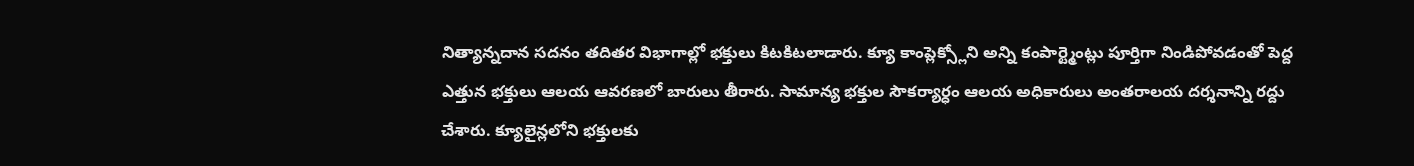నిత్యాన్నదాన సదనం తదితర విభాగాల్లో భక్తులు కిటకిటలాడారు. క్యూ కాంప్లెక్స్లోని అన్ని కంపార్ట్మెంట్లు పూర్తిగా నిండిపోవడంతో పెద్ద ఎత్తున భక్తులు ఆలయ ఆవరణలో బారులు తీరారు. సామాన్య భక్తుల సౌకర్యార్ధం ఆలయ అధికారులు అంతరాలయ దర్శనాన్ని రద్దు చేశారు. క్యూలైన్లలోని భక్తులకు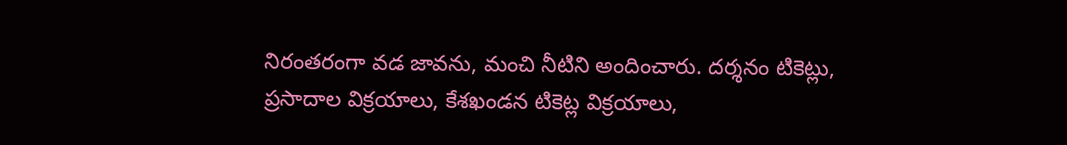నిరంతరంగా వడ జావను, మంచి నీటిని అందించారు. దర్శనం టికెట్లు, ప్రసాదాల విక్రయాలు, కేశఖండన టికెట్ల విక్రయాలు,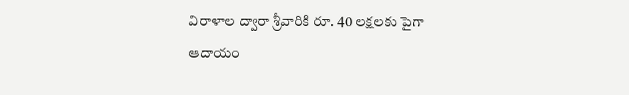విరాళాల ద్వారా శ్రీవారికి రూ. 40 లక్షలకు పైగా ఆదాయం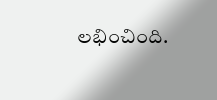లభించింది.